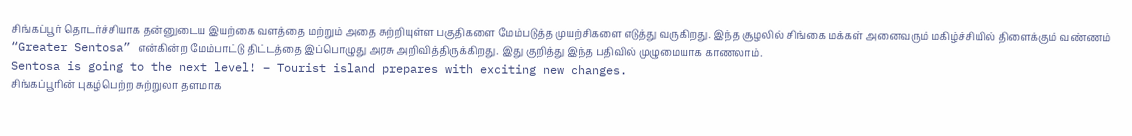சிங்கப்பூர் தொடர்ச்சியாக தன்னுடைய இயற்கை வளத்தை மற்றும் அதை சுற்றியுள்ள பகுதிகளை மேம்படுத்த முயற்சிகளை எடுத்து வருகிறது. இந்த சூழலில் சிங்கை மக்கள் அனைவரும் மகிழ்ச்சியில் திளைக்கும் வண்ணம் “Greater Sentosa” என்கின்ற மேம்பாட்டு திட்டத்தை இப்பொழுது அரசு அறிவித்திருக்கிறது. இது குறித்து இந்த பதிவில் முழுமையாக காணலாம்.
Sentosa is going to the next level! – Tourist island prepares with exciting new changes.
சிங்கப்பூரின் புகழ்பெற்ற சுற்றுலா தளமாக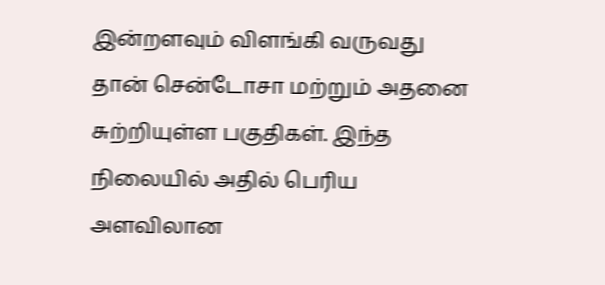இன்றளவும் விளங்கி வருவது தான் சென்டோசா மற்றும் அதனை சுற்றியுள்ள பகுதிகள். இந்த நிலையில் அதில் பெரிய அளவிலான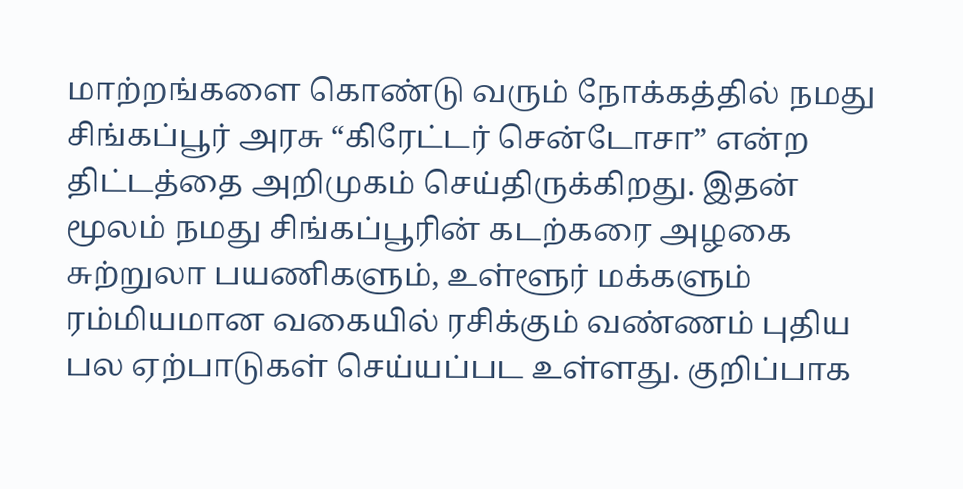மாற்றங்களை கொண்டு வரும் நோக்கத்தில் நமது சிங்கப்பூர் அரசு “கிரேட்டர் சென்டோசா” என்ற திட்டத்தை அறிமுகம் செய்திருக்கிறது. இதன் மூலம் நமது சிங்கப்பூரின் கடற்கரை அழகை சுற்றுலா பயணிகளும், உள்ளூர் மக்களும் ரம்மியமான வகையில் ரசிக்கும் வண்ணம் புதிய பல ஏற்பாடுகள் செய்யப்பட உள்ளது. குறிப்பாக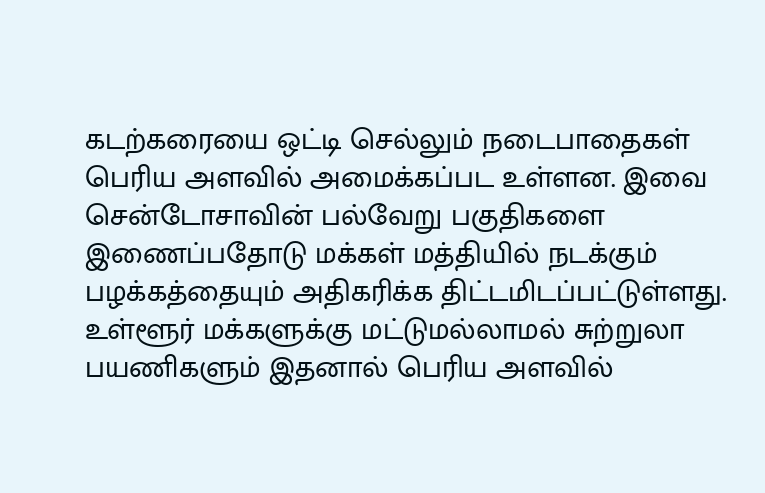கடற்கரையை ஒட்டி செல்லும் நடைபாதைகள் பெரிய அளவில் அமைக்கப்பட உள்ளன. இவை சென்டோசாவின் பல்வேறு பகுதிகளை இணைப்பதோடு மக்கள் மத்தியில் நடக்கும் பழக்கத்தையும் அதிகரிக்க திட்டமிடப்பட்டுள்ளது.
உள்ளூர் மக்களுக்கு மட்டுமல்லாமல் சுற்றுலா பயணிகளும் இதனால் பெரிய அளவில்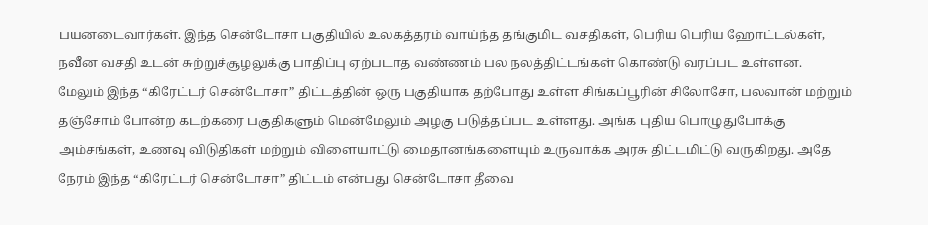பயனடைவார்கள். இந்த சென்டோசா பகுதியில் உலகத்தரம் வாய்ந்த தங்குமிட வசதிகள், பெரிய பெரிய ஹோட்டல்கள், நவீன வசதி உடன் சுற்றுச்சூழலுக்கு பாதிப்பு ஏற்படாத வண்ணம் பல நலத்திட்டங்கள் கொண்டு வரப்பட உள்ளன.
மேலும் இந்த “கிரேட்டர் சென்டோசா” திட்டத்தின் ஒரு பகுதியாக தற்போது உள்ள சிங்கப்பூரின் சிலோசோ, பலவான் மற்றும் தஞ்சோம் போன்ற கடற்கரை பகுதிகளும் மென்மேலும் அழகு படுத்தப்பட உள்ளது. அங்க புதிய பொழுதுபோக்கு அம்சங்கள், உணவு விடுதிகள் மற்றும் விளையாட்டு மைதானங்களையும் உருவாக்க அரசு திட்டமிட்டு வருகிறது. அதே நேரம் இந்த “கிரேட்டர் சென்டோசா” திட்டம் என்பது சென்டோசா தீவை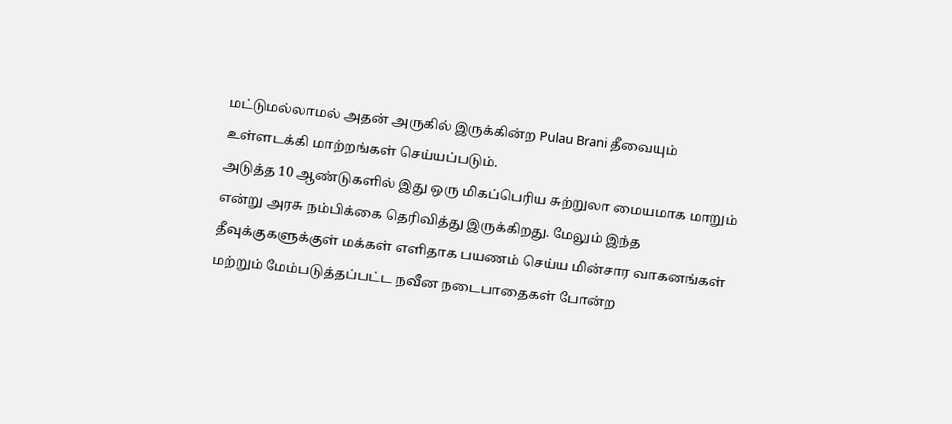மட்டுமல்லாமல் அதன் அருகில் இருக்கின்ற Pulau Brani தீவையும் உள்ளடக்கி மாற்றங்கள் செய்யப்படும்.
அடுத்த 10 ஆண்டுகளில் இது ஒரு மிகப்பெரிய சுற்றுலா மையமாக மாறும் என்று அரசு நம்பிக்கை தெரிவித்து இருக்கிறது. மேலும் இந்த தீவுக்குகளுக்குள் மக்கள் எளிதாக பயணம் செய்ய மின்சார வாகனங்கள் மற்றும் மேம்படுத்தப்பட்ட நவீன நடைபாதைகள் போன்ற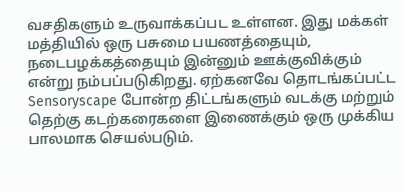வசதிகளும் உருவாக்கப்பட உள்ளன. இது மக்கள் மத்தியில் ஒரு பசுமை பயணத்தையும், நடைபழக்கத்தையும் இன்னும் ஊக்குவிக்கும் என்று நம்பப்படுகிறது. ஏற்கனவே தொடங்கப்பட்ட Sensoryscape போன்ற திட்டங்களும் வடக்கு மற்றும் தெற்கு கடற்கரைகளை இணைக்கும் ஒரு முக்கிய பாலமாக செயல்படும்.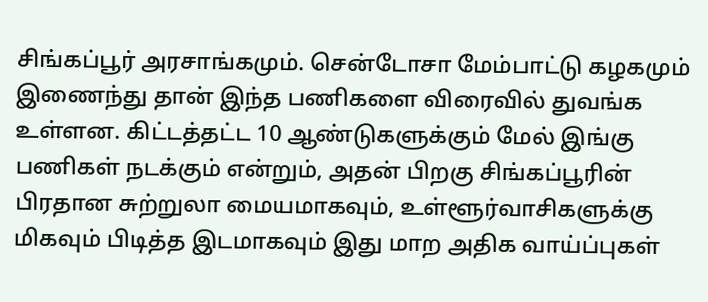சிங்கப்பூர் அரசாங்கமும். சென்டோசா மேம்பாட்டு கழகமும் இணைந்து தான் இந்த பணிகளை விரைவில் துவங்க உள்ளன. கிட்டத்தட்ட 10 ஆண்டுகளுக்கும் மேல் இங்கு பணிகள் நடக்கும் என்றும், அதன் பிறகு சிங்கப்பூரின் பிரதான சுற்றுலா மையமாகவும், உள்ளூர்வாசிகளுக்கு மிகவும் பிடித்த இடமாகவும் இது மாற அதிக வாய்ப்புகள்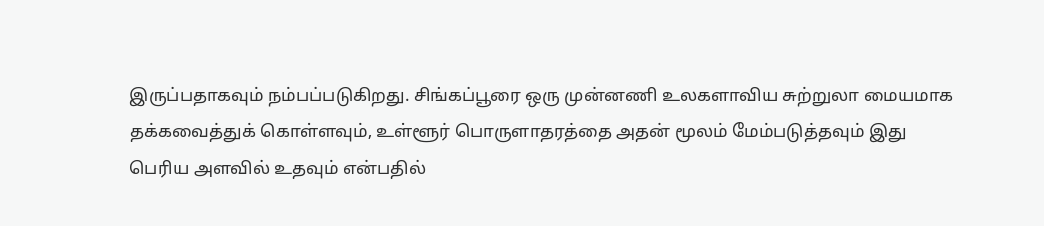இருப்பதாகவும் நம்பப்படுகிறது. சிங்கப்பூரை ஒரு முன்னணி உலகளாவிய சுற்றுலா மையமாக தக்கவைத்துக் கொள்ளவும், உள்ளூர் பொருளாதரத்தை அதன் மூலம் மேம்படுத்தவும் இது பெரிய அளவில் உதவும் என்பதில்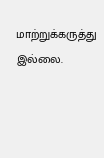மாற்றுக்கருத்து இல்லை.